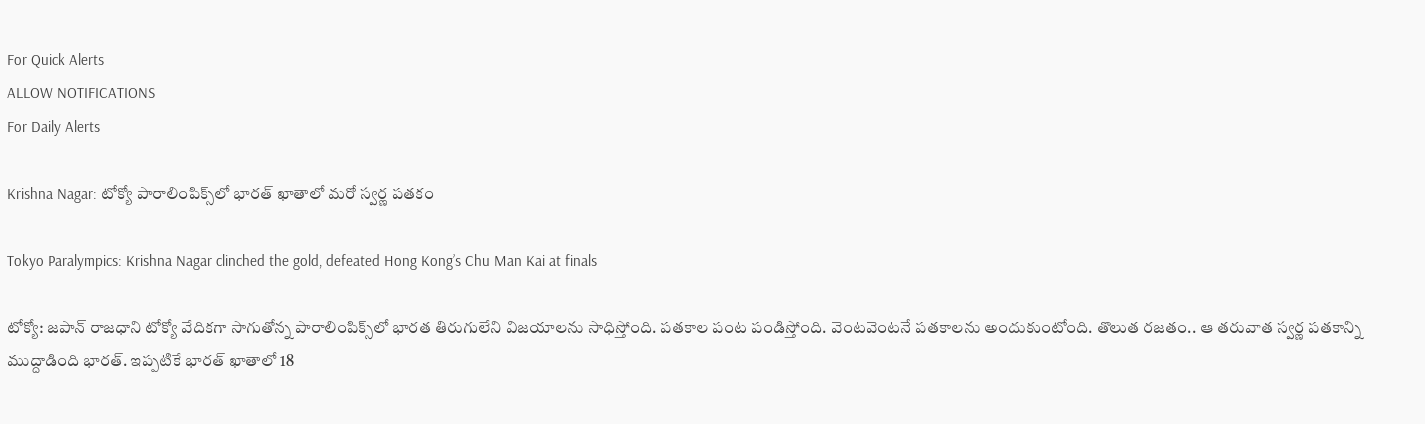For Quick Alerts
ALLOW NOTIFICATIONS
For Daily Alerts

Krishna Nagar: టోక్యో పారాలింపిక్స్‌లో భారత్ ఖాతాలో మరో స్వర్ణ పతకం

Tokyo Paralympics: Krishna Nagar clinched the gold, defeated Hong Kong’s Chu Man Kai at finals

టోక్యో: జపాన్ రాజధాని టోక్యో వేదికగా సాగుతోన్న పారాలింపిక్స్‌లో భారత తిరుగులేని విజయాలను సాధిస్తోంది. పతకాల పంట పండిస్తోంది. వెంటవెంటనే పతకాలను అందుకుంటోంది. తొలుత రజతం.. ఆ తరువాత స్వర్ణ పతకాన్ని ముద్దాడింది భారత్. ఇప్పటికే భారత్ ఖాతాలో 18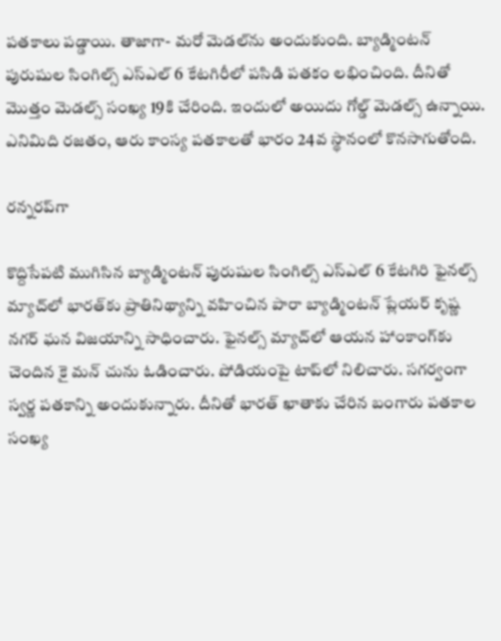పతకాలు పడ్డాయి. తాజాగా- మరో మెడల్‌ను అందుకుంది. బ్యాడ్మింటన్ పురుషుల సింగిల్స్ ఎస్ఎల్ 6 కేటగిరీలో పసిడి పతకం లభించింది. దీనితో మొత్తం మెడల్స్ సంఖ్య 19కి చేరింది. ఇందులో అయిదు గోల్డ్ మెడల్స్ ఉన్నాయి. ఎనిమిది రజతం, ఆరు కాంస్య పతకాలతో భారం 24వ స్థానంలో కొనసాగుతోంది.

రన్నరప్‌గా

కొద్దిసేపటి ముగిసిన బ్యాడ్మింటన్ పురుషుల సింగిల్స్ ఎస్ఎల్ 6 కేటగిరి ఫైనల్స్ మ్యాచ్‌లో భారత్‌కు ప్రాతినిథ్యాన్ని వహించిన పారా బ్యాడ్మింటన్ ప్లేయర్ కృష్ణ నగర్ ఘన విజయాన్ని సాధించారు. ఫైనల్స్ మ్యాచ్‌లో ఆయన హాంకాంగ్‌కు చెందిన కై మన్ చును ఓడించారు. పోడియంపై టాప్‌లో నిలిచారు. సగర్వంగా స్వర్ణ పతకాన్ని అందుకున్నారు. దీనితో భారత్ ఖాతాకు చేరిన బంగారు పతకాల సంఖ్య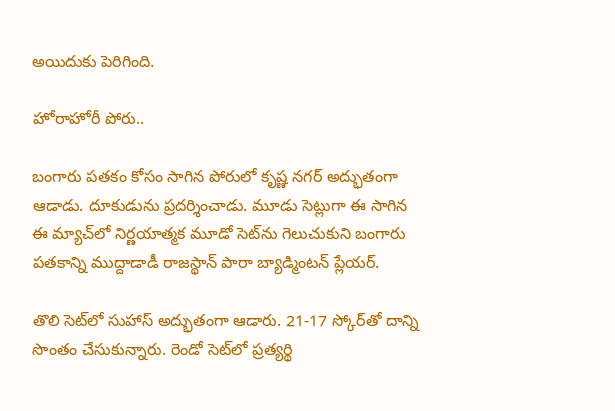అయిదుకు పెరిగింది.

హోరాహోరీ పోరు..

బంగారు పతకం కోసం సాగిన పోరులో కృష్ణ నగర్ అద్భుతంగా ఆడాడు. దూకుడును ప్రదర్శించాడు. మూడు సెట్లుగా ఈ సాగిన ఈ మ్యాచ్‌లో నిర్ణయాత్మక మూడో సెట్‌ను గెలుచుకుని బంగారు పతకాన్ని ముద్దాడాడీ రాజస్థాన్ పారా బ్యాడ్మింటన్ ప్లేయర్.

తొలి సెట్‌లో సుహాస్ అద్భుతంగా ఆడారు. 21-17 స్కోర్‌తో దాన్ని సొంతం చేసుకున్నారు. రెండో సెట్‌‌లో ప్రత్యర్థి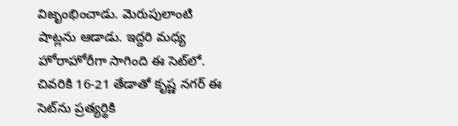విజృంభించాడు. మెరుపులాంటి షాట్లను ఆడాడు. ఇద్దరి మధ్య హోరాహోరీగా సాగింది ఈ సెట్‌లో. చివరికి 16-21 తేడాతో కృష్ణ నగర్ ఈ సెట్‌ను ప్రత్యర్థికి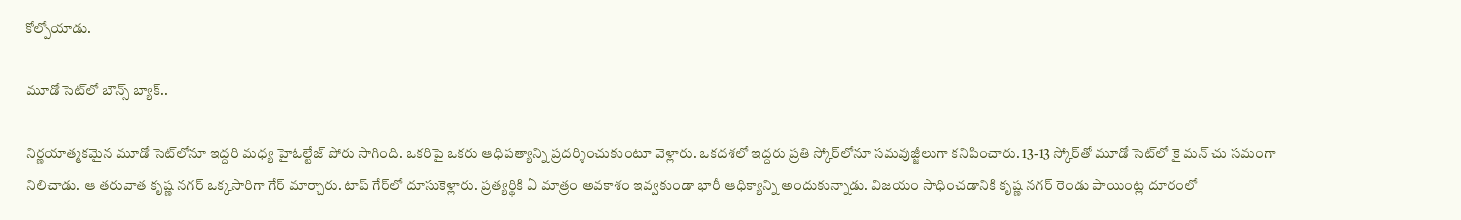కోల్పోయాడు.

మూడో సెట్‌లో బౌన్స్ బ్యాక్..

నిర్ణయాత్మకమైన మూడో సెట్‌లోనూ ఇద్దరి మధ్య హైఓల్టేజ్ పోరు సాగింది. ఒకరిపై ఒకరు ఆధిపత్యాన్ని ప్రదర్శించుకుంటూ వెళ్లారు. ఒకదశలో ఇద్దరు ప్రతి స్కోర్‌లోనూ సమవుజ్జీలుగా కనిపించారు. 13-13 స్కోర్‌తో మూడో సెట్‌లో కై మన్ చు సమంగా నిలిచాడు. ఆ తరువాత కృష్ణ నగర్ ఒక్కసారిగా గేర్ మార్చారు. టాప్ గేర్‌లో దూసుకెళ్లారు. ప్రత్యర్థికి ఏ మాత్రం అవకాశం ఇవ్వకుండా భారీ ఆధిక్యాన్ని అందుకున్నాడు. విజయం సాధించడానికి కృష్ణ నగర్ రెండు పాయింట్ల దూరంలో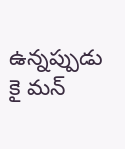ఉన్నప్పుడు కై మన్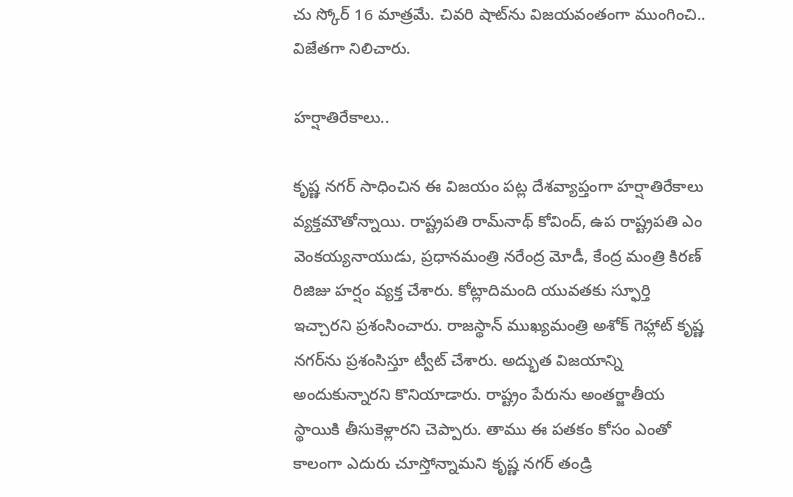చు స్కోర్ 16 మాత్రమే. చివరి షాట్‌ను విజయవంతంగా ముంగించి.. విజేతగా నిలిచారు.

హర్షాతిరేకాలు..

కృష్ణ నగర్ సాధించిన ఈ విజయం పట్ల దేశవ్యాప్తంగా హర్షాతిరేకాలు వ్యక్తమౌతోన్నాయి. రాష్ట్రపతి రామ్‌నాథ్ కోవింద్, ఉప రాష్ట్రపతి ఎం వెంకయ్యనాయుడు, ప్రధానమంత్రి నరేంద్ర మోడీ, కేంద్ర మంత్రి కిరణ్ రిజిజు హర్షం వ్యక్త చేశారు. కోట్లాదిమంది యువతకు స్ఫూర్తి ఇచ్చారని ప్రశంసించారు. రాజస్థాన్ ముఖ్యమంత్రి అశోక్ గెహ్లాట్ కృష్ణ నగర్‌ను ప్రశంసిస్తూ ట్వీట్ చేశారు. అద్భుత విజయాన్ని అందుకున్నారని కొనియాడారు. రాష్ట్రం పేరును అంతర్జాతీయ స్థాయికి తీసుకెళ్లారని చెప్పారు. తాము ఈ పతకం కోసం ఎంతో కాలంగా ఎదురు చూస్తోన్నామని కృష్ణ నగర్ తండ్రి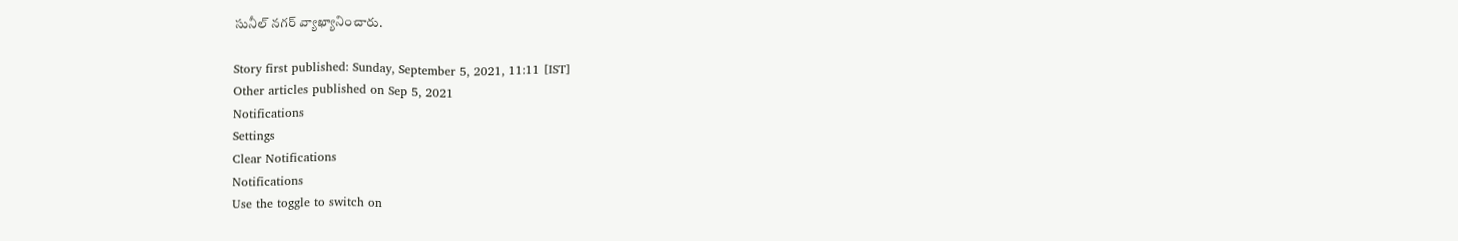సునీల్ నగర్ వ్యాఖ్యానించారు.

Story first published: Sunday, September 5, 2021, 11:11 [IST]
Other articles published on Sep 5, 2021
Notifications
Settings
Clear Notifications
Notifications
Use the toggle to switch on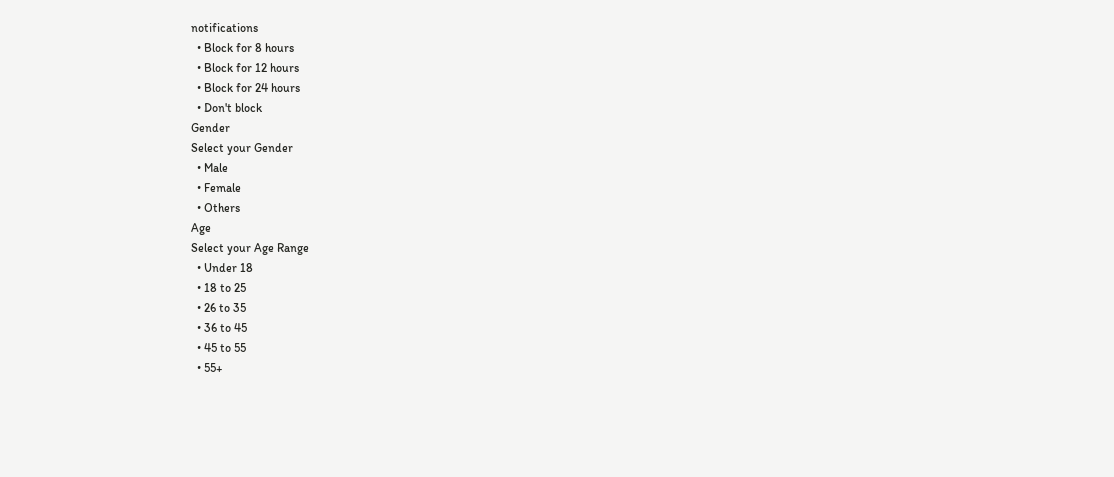notifications
  • Block for 8 hours
  • Block for 12 hours
  • Block for 24 hours
  • Don't block
Gender
Select your Gender
  • Male
  • Female
  • Others
Age
Select your Age Range
  • Under 18
  • 18 to 25
  • 26 to 35
  • 36 to 45
  • 45 to 55
  • 55+